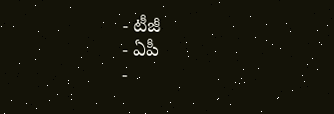- టీజీ
- ఏపీ
-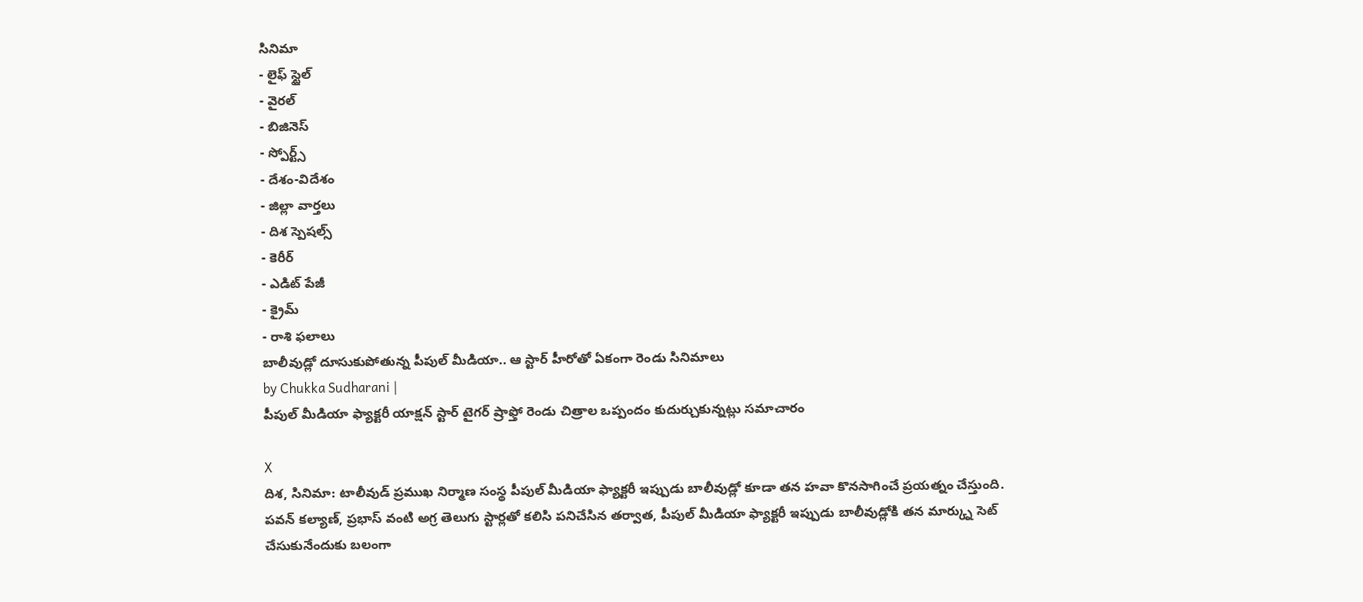సినిమా
- లైఫ్ స్టైల్
- వైరల్
- బిజినెస్
- స్పోర్ట్స్
- దేశం-విదేశం
- జిల్లా వార్తలు
- దిశ స్పెషల్స్
- కెరీర్
- ఎడిట్ పేజీ
- క్రైమ్
- రాశి ఫలాలు
బాలీవుడ్లో దూసుకుపోతున్న పీపుల్ మీడియా.. ఆ స్టార్ హీరోతో ఏకంగా రెండు సినిమాలు
by Chukka Sudharani |
పీపుల్ మీడియా ఫ్యాక్టరీ యాక్షన్ స్టార్ టైగర్ ష్రాఫ్తో రెండు చిత్రాల ఒప్పందం కుదుర్చుకున్నట్లు సమాచారం

X
దిశ, సినిమా: టాలీవుడ్ ప్రముఖ నిర్మాణ సంస్థ పీపుల్ మీడియా ఫ్యాక్టరీ ఇప్పుడు బాలీవుడ్లో కూడా తన హవా కొనసాగించే ప్రయత్నం చేస్తుంది. పవన్ కల్యాణ్, ప్రభాస్ వంటి అగ్ర తెలుగు స్టార్లతో కలిసి పనిచేసిన తర్వాత, పీపుల్ మీడియా ఫ్యాక్టరీ ఇప్పుడు బాలీవుడ్లోకి తన మార్క్ను సెట్ చేసుకునేందుకు బలంగా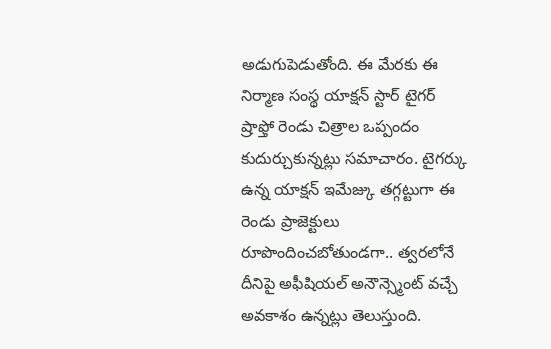అడుగుపెడుతోంది. ఈ మేరకు ఈ నిర్మాణ సంస్థ యాక్షన్ స్టార్ టైగర్ ష్రాఫ్తో రెండు చిత్రాల ఒప్పందం కుదుర్చుకున్నట్లు సమాచారం. టైగర్కు ఉన్న యాక్షన్ ఇమేజ్కు తగ్గట్టుగా ఈ రెండు ప్రాజెక్టులు రూపొందించబోతుండగా.. త్వరలోనే దీనిపై అఫీషియల్ అనౌన్స్మెంట్ వచ్చే అవకాశం ఉన్నట్లు తెలుస్తుంది.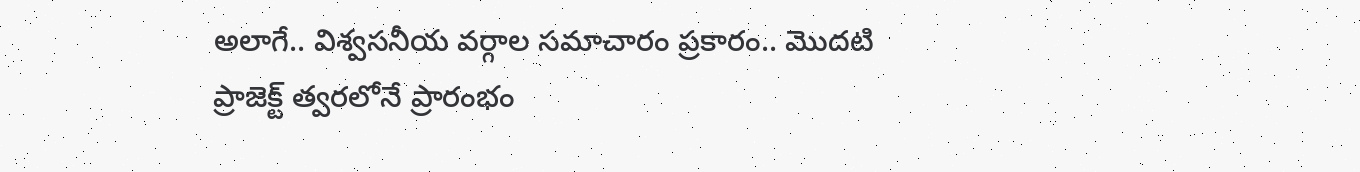అలాగే.. విశ్వసనీయ వర్గాల సమాచారం ప్రకారం.. మొదటి ప్రాజెక్ట్ త్వరలోనే ప్రారంభం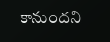కానుందని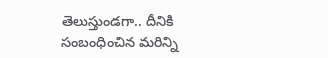తెలుస్తుండగా.. దీనికి సంబంధించిన మరిన్ని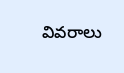వివరాలు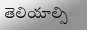తెలియాల్సి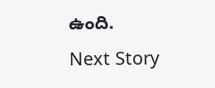ఉంది.
Next Story